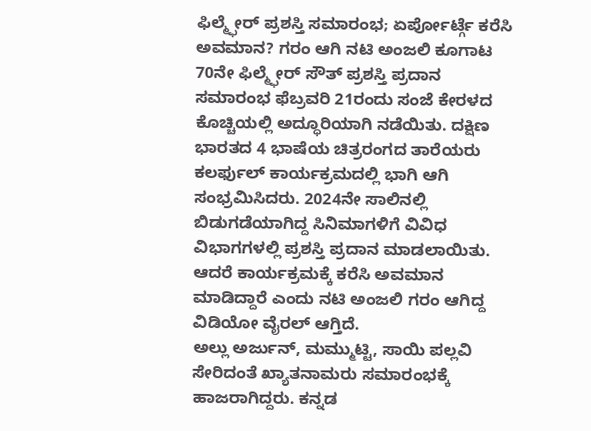ಫಿಲ್ಮ್ಫೇರ್ ಪ್ರಶಸ್ತಿ ಸಮಾರಂಭ; ಏರ್ಪೋರ್ಟ್ಗೆ ಕರೆಸಿ ಅವಮಾನ? ಗರಂ ಆಗಿ ನಟಿ ಅಂಜಲಿ ಕೂಗಾಟ
70ನೇ ಫಿಲ್ಮ್ಫೇರ್ ಸೌತ್ ಪ್ರಶಸ್ತಿ ಪ್ರದಾನ ಸಮಾರಂಭ ಫೆಬ್ರವರಿ 21ರಂದು ಸಂಜೆ ಕೇರಳದ ಕೊಚ್ಚಿಯಲ್ಲಿ ಅದ್ಧೂರಿಯಾಗಿ ನಡೆಯಿತು. ದಕ್ಷಿಣ ಭಾರತದ 4 ಭಾಷೆಯ ಚಿತ್ರರಂಗದ ತಾರೆಯರು ಕಲರ್ಫುಲ್ ಕಾರ್ಯಕ್ರಮದಲ್ಲಿ ಭಾಗಿ ಆಗಿ ಸಂಭ್ರಮಿಸಿದರು. 2024ನೇ ಸಾಲಿನಲ್ಲಿ ಬಿಡುಗಡೆಯಾಗಿದ್ದ ಸಿನಿಮಾಗಳಿಗೆ ವಿವಿಧ ವಿಭಾಗಗಳಲ್ಲಿ ಪ್ರಶಸ್ತಿ ಪ್ರದಾನ ಮಾಡಲಾಯಿತು. ಆದರೆ ಕಾರ್ಯಕ್ರಮಕ್ಕೆ ಕರೆಸಿ ಅವಮಾನ ಮಾಡಿದ್ದಾರೆ ಎಂದು ನಟಿ ಅಂಜಲಿ ಗರಂ ಆಗಿದ್ದ ವಿಡಿಯೋ ವೈರಲ್ ಆಗ್ತಿದೆ.
ಅಲ್ಲು ಅರ್ಜುನ್, ಮಮ್ಮುಟ್ಟಿ, ಸಾಯಿ ಪಲ್ಲವಿ ಸೇರಿದಂತೆ ಖ್ಯಾತನಾಮರು ಸಮಾರಂಭಕ್ಕೆ ಹಾಜರಾಗಿದ್ದರು. ಕನ್ನಡ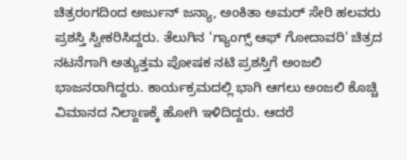ಚಿತ್ರರಂಗದಿಂದ ಅರ್ಜುನ್ ಜನ್ಯಾ, ಅಂಕಿತಾ ಅಮರ್ ಸೇರಿ ಹಲವರು ಪ್ರಶಸ್ತಿ ಸ್ವೀಕರಿಸಿದ್ದರು. ತೆಲುಗಿನ 'ಗ್ಯಾಂಗ್ಸ್ ಆಫ್ ಗೋದಾವರಿ' ಚಿತ್ರದ ನಟನೆಗಾಗಿ ಅತ್ಯುತ್ತಮ ಪೋಷಕ ನಟಿ ಪ್ರಶಸ್ತಿಗೆ ಅಂಜಲಿ ಭಾಜನರಾಗಿದ್ದರು. ಕಾರ್ಯಕ್ರಮದಲ್ಲಿ ಭಾಗಿ ಆಗಲು ಅಂಜಲಿ ಕೊಚ್ಚಿ ವಿಮಾನದ ನಿಲ್ದಾಣಕ್ಕೆ ಹೋಗಿ ಇಳಿದಿದ್ದರು. ಆದರೆ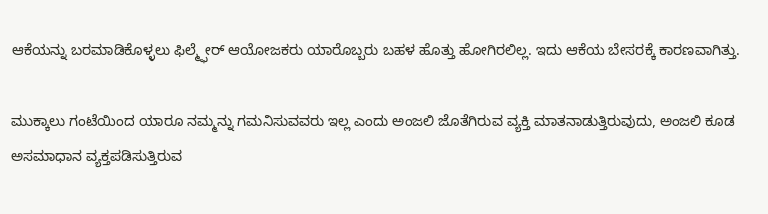ಆಕೆಯನ್ನು ಬರಮಾಡಿಕೊಳ್ಳಲು ಫಿಲ್ಮ್ಫೇರ್ ಆಯೋಜಕರು ಯಾರೊಬ್ಬರು ಬಹಳ ಹೊತ್ತು ಹೋಗಿರಲಿಲ್ಲ. ಇದು ಆಕೆಯ ಬೇಸರಕ್ಕೆ ಕಾರಣವಾಗಿತ್ತು.

ಮುಕ್ಕಾಲು ಗಂಟೆಯಿಂದ ಯಾರೂ ನಮ್ಮನ್ನು ಗಮನಿಸುವವರು ಇಲ್ಲ ಎಂದು ಅಂಜಲಿ ಜೊತೆಗಿರುವ ವ್ಯಕ್ತಿ ಮಾತನಾಡುತ್ತಿರುವುದು, ಅಂಜಲಿ ಕೂಡ ಅಸಮಾಧಾನ ವ್ಯಕ್ತಪಡಿಸುತ್ತಿರುವ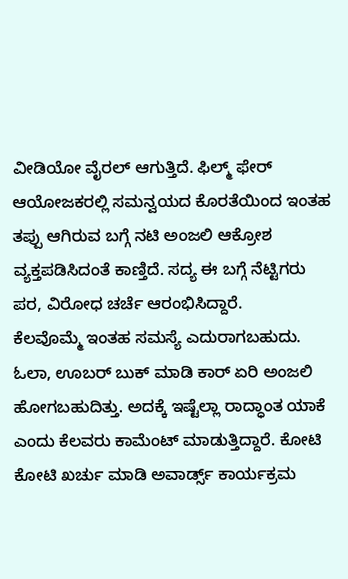ವೀಡಿಯೋ ವೈರಲ್ ಆಗುತ್ತಿದೆ. ಫಿಲ್ಮ್ ಫೇರ್ ಆಯೋಜಕರಲ್ಲಿ ಸಮನ್ವಯದ ಕೊರತೆಯಿಂದ ಇಂತಹ ತಪ್ಪು ಆಗಿರುವ ಬಗ್ಗೆ ನಟಿ ಅಂಜಲಿ ಆಕ್ರೋಶ ವ್ಯಕ್ತಪಡಿಸಿದಂತೆ ಕಾಣ್ತಿದೆ. ಸದ್ಯ ಈ ಬಗ್ಗೆ ನೆಟ್ಟಿಗರು ಪರ, ವಿರೋಧ ಚರ್ಚೆ ಆರಂಭಿಸಿದ್ದಾರೆ.
ಕೆಲವೊಮ್ಮೆ ಇಂತಹ ಸಮಸ್ಯೆ ಎದುರಾಗಬಹುದು. ಓಲಾ, ಊಬರ್ ಬುಕ್ ಮಾಡಿ ಕಾರ್ ಏರಿ ಅಂಜಲಿ ಹೋಗಬಹುದಿತ್ತು. ಅದಕ್ಕೆ ಇಷ್ಟೆಲ್ಲಾ ರಾದ್ಧಾಂತ ಯಾಕೆ ಎಂದು ಕೆಲವರು ಕಾಮೆಂಟ್ ಮಾಡುತ್ತಿದ್ದಾರೆ. ಕೋಟಿ ಕೋಟಿ ಖರ್ಚು ಮಾಡಿ ಅವಾರ್ಡ್ಸ್ ಕಾರ್ಯಕ್ರಮ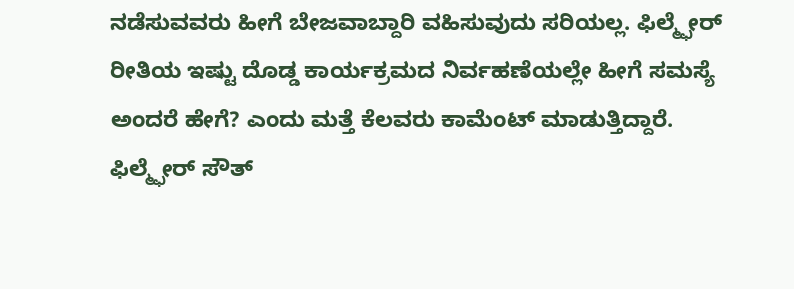ನಡೆಸುವವರು ಹೀಗೆ ಬೇಜವಾಬ್ದಾರಿ ವಹಿಸುವುದು ಸರಿಯಲ್ಲ. ಫಿಲ್ಮ್ಫೇರ್ ರೀತಿಯ ಇಷ್ಟು ದೊಡ್ಡ ಕಾರ್ಯಕ್ರಮದ ನಿರ್ವಹಣೆಯಲ್ಲೇ ಹೀಗೆ ಸಮಸ್ಯೆ ಅಂದರೆ ಹೇಗೆ? ಎಂದು ಮತ್ತೆ ಕೆಲವರು ಕಾಮೆಂಟ್ ಮಾಡುತ್ತಿದ್ದಾರೆ.
ಫಿಲ್ಮ್ಫೇರ್ ಸೌತ್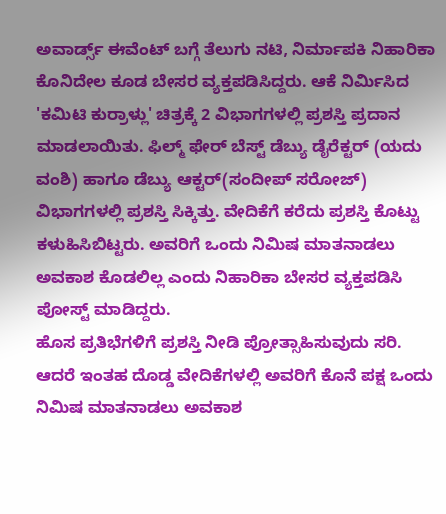ಅವಾರ್ಡ್ಸ್ ಈವೆಂಟ್ ಬಗ್ಗೆ ತೆಲುಗು ನಟಿ, ನಿರ್ಮಾಪಕಿ ನಿಹಾರಿಕಾ ಕೊನಿದೇಲ ಕೂಡ ಬೇಸರ ವ್ಯಕ್ತಪಡಿಸಿದ್ದರು. ಆಕೆ ನಿರ್ಮಿಸಿದ
'ಕಮಿಟಿ ಕುರ್ರಾಳ್ಲು' ಚಿತ್ರಕ್ಕೆ 2 ವಿಭಾಗಗಳಲ್ಲಿ ಪ್ರಶಸ್ತಿ ಪ್ರದಾನ ಮಾಡಲಾಯಿತು. ಫಿಲ್ಮ್ ಫೇರ್ ಬೆಸ್ಟ್ ಡೆಬ್ಯು ಡೈರೆಕ್ಟರ್ (ಯದು ವಂಶಿ) ಹಾಗೂ ಡೆಬ್ಯು ಆಕ್ಟರ್(ಸಂದೀಪ್ ಸರೋಜ್) ವಿಭಾಗಗಳಲ್ಲಿ ಪ್ರಶಸ್ತಿ ಸಿಕ್ಕಿತ್ತು. ವೇದಿಕೆಗೆ ಕರೆದು ಪ್ರಶಸ್ತಿ ಕೊಟ್ಟು ಕಳುಹಿಸಿಬಿಟ್ಟರು. ಅವರಿಗೆ ಒಂದು ನಿಮಿಷ ಮಾತನಾಡಲು ಅವಕಾಶ ಕೊಡಲಿಲ್ಲ ಎಂದು ನಿಹಾರಿಕಾ ಬೇಸರ ವ್ಯಕ್ತಪಡಿಸಿ ಪೋಸ್ಟ್ ಮಾಡಿದ್ದರು.
ಹೊಸ ಪ್ರತಿಭೆಗಳಿಗೆ ಪ್ರಶಸ್ತಿ ನೀಡಿ ಪ್ರೋತ್ಸಾಹಿಸುವುದು ಸರಿ. ಆದರೆ ಇಂತಹ ದೊಡ್ಡ ವೇದಿಕೆಗಳಲ್ಲಿ ಅವರಿಗೆ ಕೊನೆ ಪಕ್ಷ ಒಂದು ನಿಮಿಷ ಮಾತನಾಡಲು ಅವಕಾಶ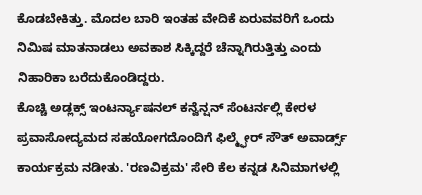ಕೊಡಬೇಕಿತ್ತು. ಮೊದಲ ಬಾರಿ ಇಂತಹ ವೇದಿಕೆ ಏರುವವರಿಗೆ ಒಂದು ನಿಮಿಷ ಮಾತನಾಡಲು ಅವಕಾಶ ಸಿಕ್ಕಿದ್ದರೆ ಚೆನ್ನಾಗಿರುತ್ತಿತ್ತು ಎಂದು ನಿಹಾರಿಕಾ ಬರೆದುಕೊಂಡಿದ್ದರು.
ಕೊಚ್ಚಿ ಅಡ್ಲಕ್ಸ್ ಇಂಟರ್ನ್ಯಾಷನಲ್ ಕನ್ವೆನ್ಷನ್ ಸೆಂಟರ್ನಲ್ಲಿ ಕೇರಳ ಪ್ರವಾಸೋದ್ಯಮದ ಸಹಯೋಗದೊಂದಿಗೆ ಫಿಲ್ಮ್ಫೇರ್ ಸೌತ್ ಅವಾರ್ಡ್ಸ್ ಕಾರ್ಯಕ್ರಮ ನಡೀತು. 'ರಣವಿಕ್ರಮ' ಸೇರಿ ಕೆಲ ಕನ್ನಡ ಸಿನಿಮಾಗಳಲ್ಲಿ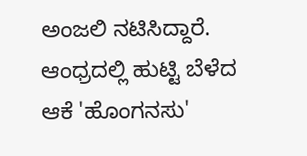ಅಂಜಲಿ ನಟಿಸಿದ್ದಾರೆ. ಆಂಧ್ರದಲ್ಲಿ ಹುಟ್ಟಿ ಬೆಳೆದ ಆಕೆ 'ಹೊಂಗನಸು'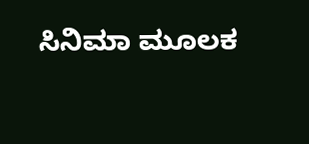ಸಿನಿಮಾ ಮೂಲಕ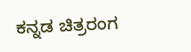ಕನ್ನಡ ಚಿತ್ರರಂಗ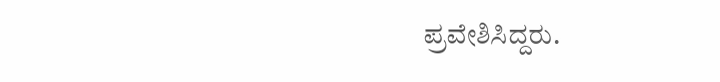ಪ್ರವೇಶಿಸಿದ್ದರು.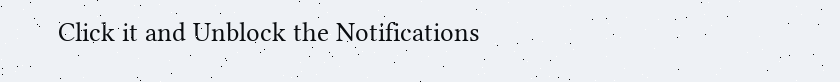Click it and Unblock the Notifications